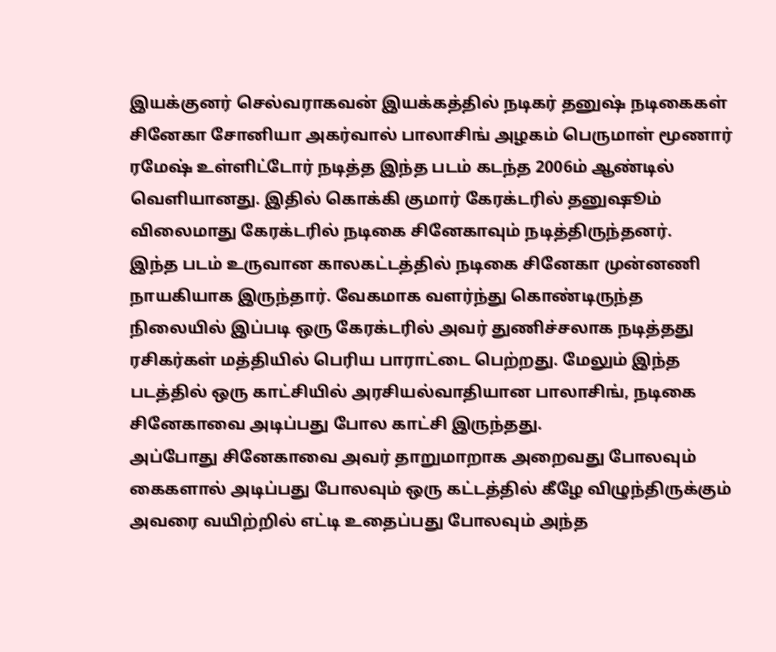இயக்குனர் செல்வராகவன் இயக்கத்தில் நடிகர் தனுஷ் நடிகைகள் சினேகா சோனியா அகர்வால் பாலாசிங் அழகம் பெருமாள் மூணார் ரமேஷ் உள்ளிட்டோர் நடித்த இந்த படம் கடந்த 2006ம் ஆண்டில் வெளியானது. இதில் கொக்கி குமார் கேரக்டரில் தனுஷூம் விலைமாது கேரக்டரில் நடிகை சினேகாவும் நடித்திருந்தனர்.
இந்த படம் உருவான காலகட்டத்தில் நடிகை சினேகா முன்னணி நாயகியாக இருந்தார். வேகமாக வளர்ந்து கொண்டிருந்த நிலையில் இப்படி ஒரு கேரக்டரில் அவர் துணிச்சலாக நடித்தது ரசிகர்கள் மத்தியில் பெரிய பாராட்டை பெற்றது. மேலும் இந்த படத்தில் ஒரு காட்சியில் அரசியல்வாதியான பாலாசிங், நடிகை சினேகாவை அடிப்பது போல காட்சி இருந்தது.
அப்போது சினேகாவை அவர் தாறுமாறாக அறைவது போலவும் கைகளால் அடிப்பது போலவும் ஒரு கட்டத்தில் கீழே விழுந்திருக்கும் அவரை வயிற்றில் எட்டி உதைப்பது போலவும் அந்த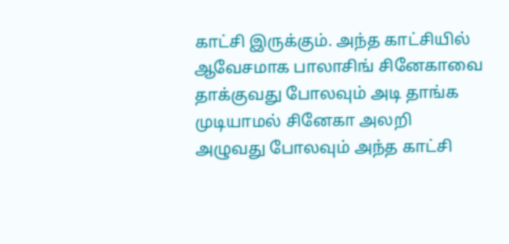காட்சி இருக்கும். அந்த காட்சியில் ஆவேசமாக பாலாசிங் சினேகாவை தாக்குவது போலவும் அடி தாங்க முடியாமல் சினேகா அலறி அழுவது போலவும் அந்த காட்சி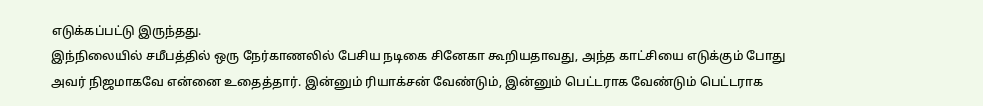எடுக்கப்பட்டு இருந்தது.
இந்நிலையில் சமீபத்தில் ஒரு நேர்காணலில் பேசிய நடிகை சினேகா கூறியதாவது, அந்த காட்சியை எடுக்கும் போது அவர் நிஜமாகவே என்னை உதைத்தார். இன்னும் ரியாக்சன் வேண்டும், இன்னும் பெட்டராக வேண்டும் பெட்டராக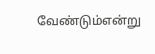வேண்டும்என்று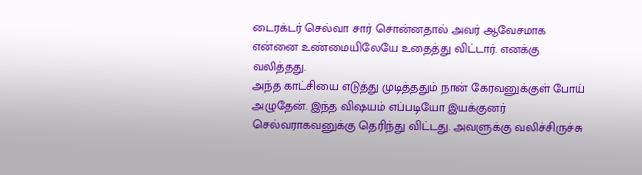டைரக்டர் செல்வா சார் சொன்னதால் அவர் ஆவேசமாக என்னை உண்மையிலேயே உதைத்து விட்டார். எனக்கு வலித்தது.
அந்த காட்சியை எடுத்து முடித்ததும் நான் கேரவனுக்குள் போய் அழுதேன். இந்த விஷயம் எப்படியோ இயக்குனர் செல்வராகவனுக்கு தெரிந்து விட்டது. அவளுக்கு வலிச்சிருச்சு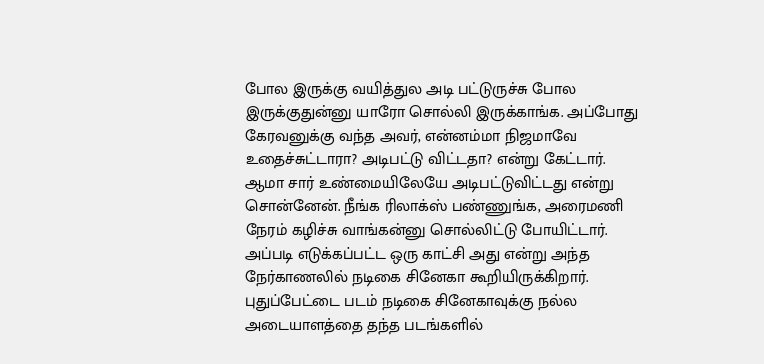போல இருக்கு வயித்துல அடி பட்டுருச்சு போல இருக்குதுன்னு யாரோ சொல்லி இருக்காங்க. அப்போது கேரவனுக்கு வந்த அவர், என்னம்மா நிஜமாவே உதைச்சுட்டாரா? அடிபட்டு விட்டதா? என்று கேட்டார்.
ஆமா சார் உண்மையிலேயே அடிபட்டுவிட்டது என்று சொன்னேன். நீங்க ரிலாக்ஸ் பண்ணுங்க, அரைமணி நேரம் கழிச்சு வாங்கன்னு சொல்லிட்டு போயிட்டார். அப்படி எடுக்கப்பட்ட ஒரு காட்சி அது என்று அந்த நேர்காணலில் நடிகை சினேகா கூறியிருக்கிறார். புதுப்பேட்டை படம் நடிகை சினேகாவுக்கு நல்ல அடையாளத்தை தந்த படங்களில்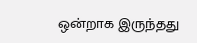ஒன்றாக இருந்தது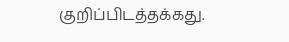குறிப்பிடத்தக்கது.